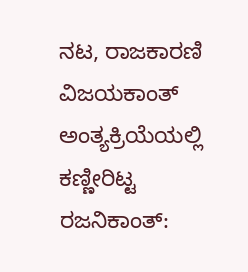ನಟ, ರಾಜಕಾರಣಿ ವಿಜಯಕಾಂತ್ ಅಂತ್ಯಕ್ರಿಯೆಯಲ್ಲಿ ಕಣ್ಣೀರಿಟ್ಟ ರಜನಿಕಾಂತ್: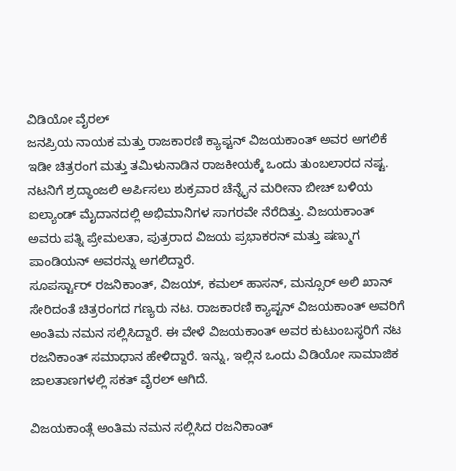ವಿಡಿಯೋ ವೈರಲ್
ಜನಪ್ರಿಯ ನಾಯಕ ಮತ್ತು ರಾಜಕಾರಣಿ ಕ್ಯಾಪ್ಟನ್ ವಿಜಯಕಾಂತ್ ಅವರ ಅಗಲಿಕೆ ಇಡೀ ಚಿತ್ರರಂಗ ಮತ್ತು ತಮಿಳುನಾಡಿನ ರಾಜಕೀಯಕ್ಕೆ ಒಂದು ತುಂಬಲಾರದ ನಷ್ಟ. ನಟನಿಗೆ ಶ್ರದ್ಧಾಂಜಲಿ ಅರ್ಪಿಸಲು ಶುಕ್ರವಾರ ಚೆನ್ನೈನ ಮರೀನಾ ಬೀಚ್ ಬಳಿಯ ಐಲ್ಯಾಂಡ್ ಮೈದಾನದಲ್ಲಿ ಅಭಿಮಾನಿಗಳ ಸಾಗರವೇ ನೆರೆದಿತ್ತು. ವಿಜಯಕಾಂತ್ ಅವರು ಪತ್ನಿ ಪ್ರೇಮಲತಾ, ಪುತ್ರರಾದ ವಿಜಯ ಪ್ರಭಾಕರನ್ ಮತ್ತು ಷಣ್ಮುಗ ಪಾಂಡಿಯನ್ ಅವರನ್ನು ಅಗಲಿದ್ದಾರೆ.
ಸೂಪರ್ಸ್ಟಾರ್ ರಜನಿಕಾಂತ್, ವಿಜಯ್, ಕಮಲ್ ಹಾಸನ್, ಮನ್ಸೂರ್ ಅಲಿ ಖಾನ್ ಸೇರಿದಂತೆ ಚಿತ್ರರಂಗದ ಗಣ್ಯರು ನಟ. ರಾಜಕಾರಣಿ ಕ್ಯಾಪ್ಟನ್ ವಿಜಯಕಾಂತ್ ಅವರಿಗೆ ಅಂತಿಮ ನಮನ ಸಲ್ಲಿಸಿದ್ದಾರೆ. ಈ ವೇಳೆ ವಿಜಯಕಾಂತ್ ಅವರ ಕುಟುಂಬಸ್ಥರಿಗೆ ನಟ ರಜನಿಕಾಂತ್ ಸಮಾಧಾನ ಹೇಳಿದ್ದಾರೆ. ಇನ್ನು, ಇಲ್ಲಿನ ಒಂದು ವಿಡಿಯೋ ಸಾಮಾಜಿಕ ಜಾಲತಾಣಗಳಲ್ಲಿ ಸಕತ್ ವೈರಲ್ ಆಗಿದೆ.

ವಿಜಯಕಾಂತ್ಗೆ ಅಂತಿಮ ನಮನ ಸಲ್ಲಿಸಿದ ರಜನಿಕಾಂತ್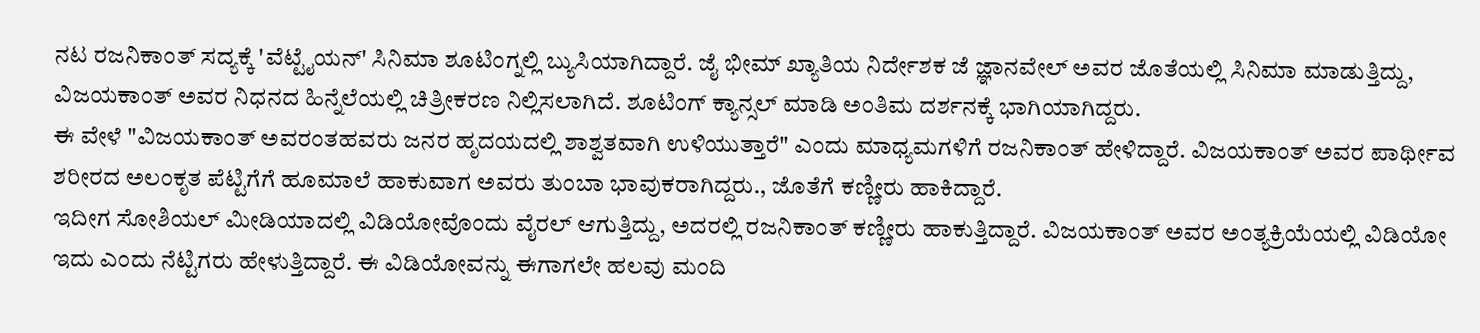ನಟ ರಜನಿಕಾಂತ್ ಸದ್ಯಕ್ಕೆ 'ವೆಟ್ಟೈಯನ್' ಸಿನಿಮಾ ಶೂಟಿಂಗ್ನಲ್ಲಿ ಬ್ಯುಸಿಯಾಗಿದ್ದಾರೆ. ಜೈ ಭೀಮ್ ಖ್ಯಾತಿಯ ನಿರ್ದೇಶಕ ಜೆ ಜ್ಞಾನವೇಲ್ ಅವರ ಜೊತೆಯಲ್ಲಿ ಸಿನಿಮಾ ಮಾಡುತ್ತಿದ್ದು, ವಿಜಯಕಾಂತ್ ಅವರ ನಿಧನದ ಹಿನ್ನೆಲೆಯಲ್ಲಿ ಚಿತ್ರೀಕರಣ ನಿಲ್ಲಿಸಲಾಗಿದೆ. ಶೂಟಿಂಗ್ ಕ್ಯಾನ್ಸಲ್ ಮಾಡಿ ಅಂತಿಮ ದರ್ಶನಕ್ಕೆ ಭಾಗಿಯಾಗಿದ್ದರು.
ಈ ವೇಳೆ "ವಿಜಯಕಾಂತ್ ಅವರಂತಹವರು ಜನರ ಹೃದಯದಲ್ಲಿ ಶಾಶ್ವತವಾಗಿ ಉಳಿಯುತ್ತಾರೆ" ಎಂದು ಮಾಧ್ಯಮಗಳಿಗೆ ರಜನಿಕಾಂತ್ ಹೇಳಿದ್ದಾರೆ. ವಿಜಯಕಾಂತ್ ಅವರ ಪಾರ್ಥೀವ ಶರೀರದ ಅಲಂಕೃತ ಪೆಟ್ಟಿಗೆಗೆ ಹೂಮಾಲೆ ಹಾಕುವಾಗ ಅವರು ತುಂಬಾ ಭಾವುಕರಾಗಿದ್ದರು., ಜೊತೆಗೆ ಕಣ್ಣೀರು ಹಾಕಿದ್ದಾರೆ.
ಇದೀಗ ಸೋಶಿಯಲ್ ಮೀಡಿಯಾದಲ್ಲಿ ವಿಡಿಯೋವೊಂದು ವೈರಲ್ ಆಗುತ್ತಿದ್ದು, ಅದರಲ್ಲಿ ರಜನಿಕಾಂತ್ ಕಣ್ಣೀರು ಹಾಕುತ್ತಿದ್ದಾರೆ. ವಿಜಯಕಾಂತ್ ಅವರ ಅಂತ್ಯಕ್ರಿಯೆಯಲ್ಲಿ ವಿಡಿಯೋ ಇದು ಎಂದು ನೆಟ್ಟಿಗರು ಹೇಳುತ್ತಿದ್ದಾರೆ. ಈ ವಿಡಿಯೋವನ್ನು ಈಗಾಗಲೇ ಹಲವು ಮಂದಿ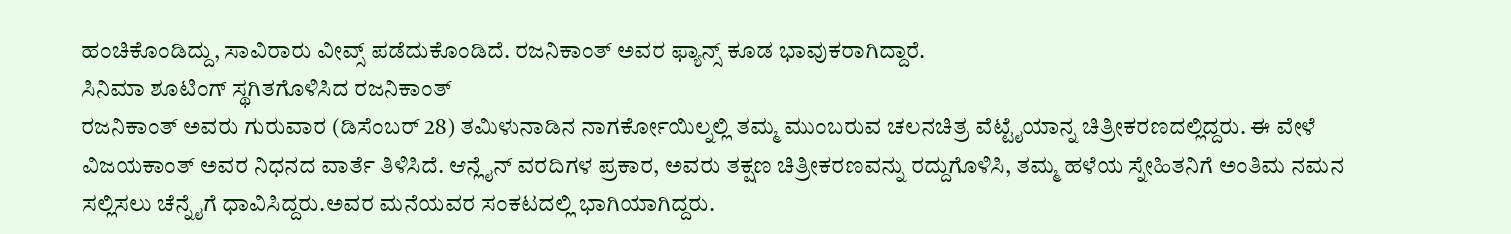ಹಂಚಿಕೊಂಡಿದ್ದು, ಸಾವಿರಾರು ವೀವ್ಸ್ ಪಡೆದುಕೊಂಡಿದೆ. ರಜನಿಕಾಂತ್ ಅವರ ಫ್ಯಾನ್ಸ್ ಕೂಡ ಭಾವುಕರಾಗಿದ್ದಾರೆ.
ಸಿನಿಮಾ ಶೂಟಿಂಗ್ ಸ್ಥಗಿತಗೊಳಿಸಿದ ರಜನಿಕಾಂತ್
ರಜನಿಕಾಂತ್ ಅವರು ಗುರುವಾರ (ಡಿಸೆಂಬರ್ 28) ತಮಿಳುನಾಡಿನ ನಾಗರ್ಕೋಯಿಲ್ನಲ್ಲಿ ತಮ್ಮ ಮುಂಬರುವ ಚಲನಚಿತ್ರ ವೆಟ್ಟೈಯಾನ್ನ ಚಿತ್ರೀಕರಣದಲ್ಲಿದ್ದರು. ಈ ವೇಳೆ ವಿಜಯಕಾಂತ್ ಅವರ ನಿಧನದ ವಾರ್ತೆ ತಿಳಿಸಿದೆ. ಆನ್ಲೈನ್ ವರದಿಗಳ ಪ್ರಕಾರ, ಅವರು ತಕ್ಷಣ ಚಿತ್ರೀಕರಣವನ್ನು ರದ್ದುಗೊಳಿಸಿ, ತಮ್ಮ ಹಳೆಯ ಸ್ನೇಹಿತನಿಗೆ ಅಂತಿಮ ನಮನ ಸಲ್ಲಿಸಲು ಚೆನ್ನೈಗೆ ಧಾವಿಸಿದ್ದರು.ಅವರ ಮನೆಯವರ ಸಂಕಟದಲ್ಲಿ ಭಾಗಿಯಾಗಿದ್ದರು.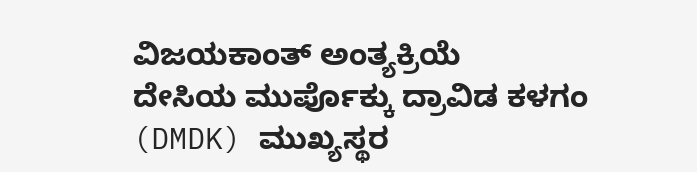ವಿಜಯಕಾಂತ್ ಅಂತ್ಯಕ್ರಿಯೆ
ದೇಸಿಯ ಮುರ್ಪೊಕ್ಕು ದ್ರಾವಿಡ ಕಳಗಂ (DMDK) ಮುಖ್ಯಸ್ಥರ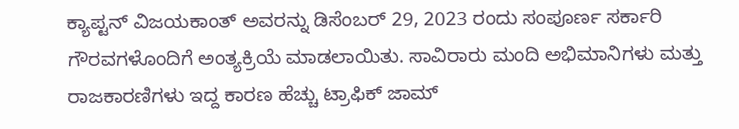ಕ್ಯಾಪ್ಟನ್ ವಿಜಯಕಾಂತ್ ಅವರನ್ನು ಡಿಸೆಂಬರ್ 29, 2023 ರಂದು ಸಂಪೂರ್ಣ ಸರ್ಕಾರಿ ಗೌರವಗಳೊಂದಿಗೆ ಅಂತ್ಯಕ್ರಿಯೆ ಮಾಡಲಾಯಿತು. ಸಾವಿರಾರು ಮಂದಿ ಅಭಿಮಾನಿಗಳು ಮತ್ತು ರಾಜಕಾರಣಿಗಳು ಇದ್ದ ಕಾರಣ ಹೆಚ್ಚು ಟ್ರಾಫಿಕ್ ಜಾಮ್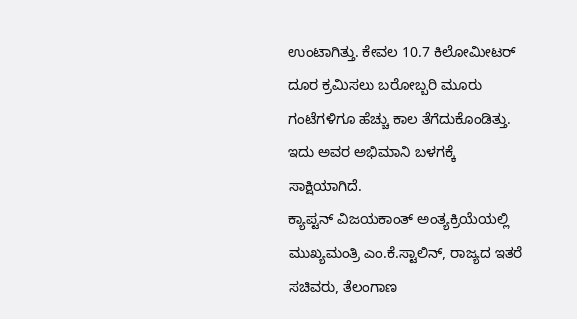ಉಂಟಾಗಿತ್ತು. ಕೇವಲ 10.7 ಕಿಲೋಮೀಟರ್ ದೂರ ಕ್ರಮಿಸಲು ಬರೋಬ್ಬರಿ ಮೂರು ಗಂಟೆಗಳಿಗೂ ಹೆಚ್ಚು ಕಾಲ ತೆಗೆದುಕೊಂಡಿತ್ತು. ಇದು ಅವರ ಅಭಿಮಾನಿ ಬಳಗಕ್ಕೆ ಸಾಕ್ಷಿಯಾಗಿದೆ.
ಕ್ಯಾಪ್ಟನ್ ವಿಜಯಕಾಂತ್ ಅಂತ್ಯಕ್ರಿಯೆಯಲ್ಲಿ ಮುಖ್ಯಮಂತ್ರಿ ಎಂ.ಕೆ.ಸ್ಟಾಲಿನ್, ರಾಜ್ಯದ ಇತರೆ ಸಚಿವರು, ತೆಲಂಗಾಣ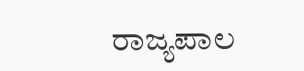ರಾಜ್ಯಪಾಲ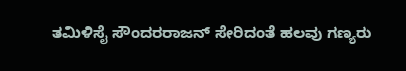ತಮಿಳಿಸೈ ಸೌಂದರರಾಜನ್ ಸೇರಿದಂತೆ ಹಲವು ಗಣ್ಯರು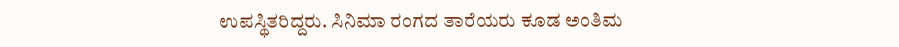ಉಪಸ್ಥಿತರಿದ್ದರು. ಸಿನಿಮಾ ರಂಗದ ತಾರೆಯರು ಕೂಡ ಅಂತಿಮ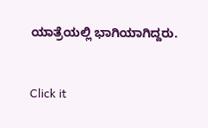ಯಾತ್ರೆಯಲ್ಲಿ ಭಾಗಿಯಾಗಿದ್ದರು.


Click it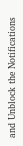and Unblock the Notifications